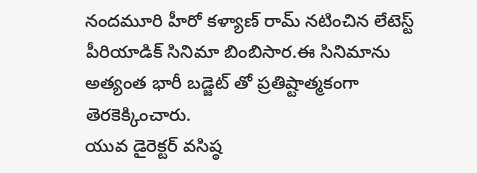నందమూరి హీరో కళ్యాణ్ రామ్ నటించిన లేటెస్ట్ పీరియాడిక్ సినిమా బింబిసార.ఈ సినిమాను అత్యంత భారీ బడ్జెట్ తో ప్రతిష్టాత్మకంగా తెరకెక్కించారు.
యువ డైరెక్టర్ వసిష్ఠ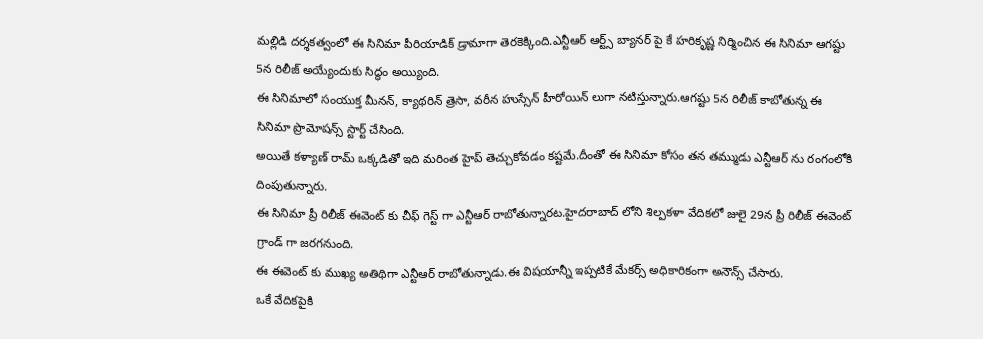మల్లిడి దర్శకత్వంలో ఈ సినిమా పీరియాడిక్ డ్రామాగా తెరకెక్కింది.ఎన్టీఆర్ ఆర్ట్స్ బ్యానర్ పై కే హరికృష్ణ నిర్మించిన ఈ సినిమా ఆగష్టు 5న రిలీజ్ అయ్యేందుకు సిద్ధం అయ్యింది.
ఈ సినిమాలో సంయుక్త మీనన్, క్యాథరిన్ త్రెసా, వరీన హుస్సేన్ హీరోయిన్ లుగా నటిస్తున్నారు.ఆగష్టు 5న రిలీజ్ కాబోతున్న ఈ సినిమా ప్రొమోషన్స్ స్టార్ట్ చేసింది.
అయితే కళ్యాణ్ రామ్ ఒక్కడితో ఇది మరింత హైప్ తెచ్చుకోవడం కష్టమే.దీంతో ఈ సినిమా కోసం తన తమ్ముడు ఎన్టీఆర్ ను రంగంలోకి దింపుతున్నారు.
ఈ సినిమా ప్రీ రిలీజ్ ఈవెంట్ కు చీఫ్ గెస్ట్ గా ఎన్టీఆర్ రాబోతున్నారట.హైదరాబాద్ లోని శిల్పకళా వేదికలో జులై 29న ప్రీ రిలీజ్ ఈవెంట్ గ్రాండ్ గా జరగనుంది.
ఈ ఈవెంట్ కు ముఖ్య అతిథిగా ఎన్టీఆర్ రాబోతున్నాడు.ఈ విషయాన్నీ ఇప్పటికే మేకర్స్ అధికారికంగా అనౌన్స్ చేసారు.
ఒకే వేదికపైకి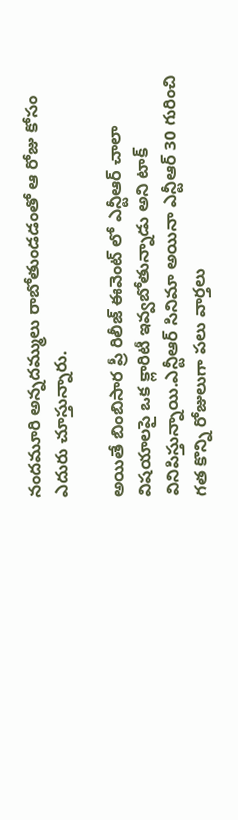నందమూరి అన్నదమ్ములు రాబోతుండడంతో ఆ రోజు కోసం ఎదురు చూస్తున్నారు.

అయితే బింబిసార ప్రీ రిలీజ్ ఈవెంట్ లో ఎన్టీఆర్ చాలా విషయాలపై ఒక క్లారిటీ ఇవ్వబోతున్నాడు అని టాక్ వినిపిస్తున్నాయి.ఎన్టీఆర్ సినిమా అయినా ఎన్టీఆర్ 30 గురించి గత కొన్ని రోజులుగా పలు వార్తలు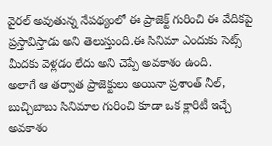వైరల్ అవుతున్న నేపథ్యంలో ఈ ప్రాజెక్ట్ గురించి ఈ వేదికపై ప్రస్తావిస్తాడు అని తెలుస్తుంది.ఈ సినిమా ఎందుకు సెట్స్ మీదకు వెళ్లడం లేదు అని చెప్పే అవకాశం ఉంది.
అలాగే ఆ తర్వాత ప్రాజెక్టులు అయినా ప్రశాంత్ నీల్, బుచ్చిబాబు సినిమాల గురించి కూడా ఒక క్లారిటీ ఇచ్చే అవకాశం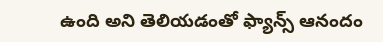ఉంది అని తెలియడంతో ఫ్యాన్స్ ఆనందం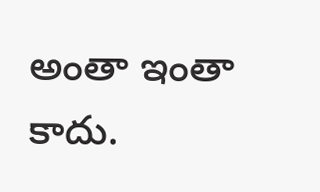అంతా ఇంతా కాదు.